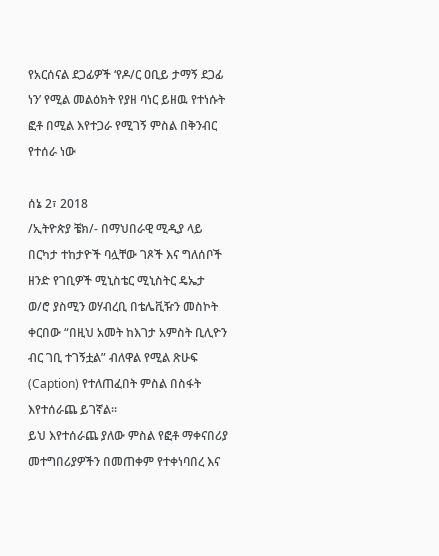የአርሰናል ደጋፊዎች ‘የዶ/ር ዐቢይ ታማኝ ደጋፊ ነን’ የሚል መልዕክት የያዘ ባነር ይዘዉ የተነሱት ፎቶ በሚል እየተጋራ የሚገኝ ምስል በቅንብር የተሰራ ነው

ሰኔ 2፣ 2018
/ኢትዮጵያ ቼክ/- በማህበራዊ ሚዲያ ላይ በርካታ ተከታዮች ባሏቸው ገጾች እና ግለሰቦች ዘንድ የገቢዎች ሚኒስቴር ሚኒስትር ዴኤታ ወ/ሮ ያስሚን ወሃብረቢ በቴሌቪዥን መስኮት ቀርበው “በዚህ አመት ከእገታ አምስት ቢሊዮን ብር ገቢ ተገኝቷል” ብለዋል የሚል ጽሁፍ (Caption) የተለጠፈበት ምስል በስፋት እየተሰራጨ ይገኛል።
ይህ እየተሰራጨ ያለው ምስል የፎቶ ማቀናበሪያ መተግበሪያዎችን በመጠቀም የተቀነባበረ እና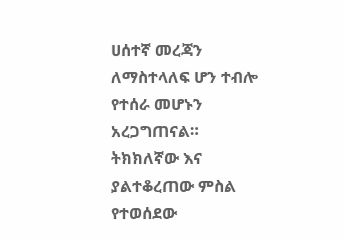ሀሰተኛ መረጃን ለማስተላለፍ ሆን ተብሎ የተሰራ መሆኑን አረጋግጠናል።
ትክክለኛው እና ያልተቆረጠው ምስል የተወሰደው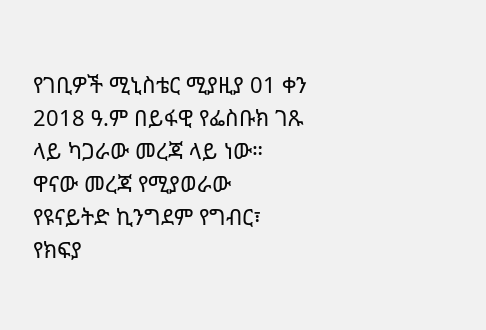የገቢዎች ሚኒስቴር ሚያዚያ 01 ቀን 2018 ዓ.ም በይፋዊ የፌስቡክ ገጹ ላይ ካጋራው መረጃ ላይ ነው።
ዋናው መረጃ የሚያወራው የዩናይትድ ኪንግደም የግብር፣ የክፍያ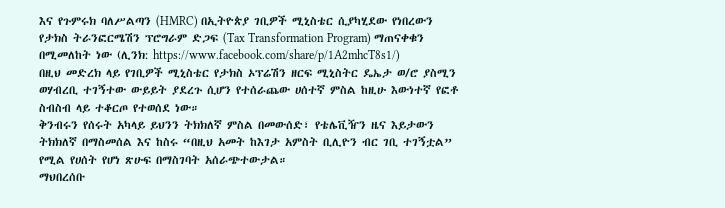እና የጉምሩክ ባለሥልጣን (HMRC) በኢትዮጵያ ገቢዎች ሚኒስቴር ሲያካሂደው የነበረውን የታክስ ትራንፎርሜሽን ፕሮግራም ድጋፍ (Tax Transformation Program) ማጠናቀቁን በሚመለከት ነው (ሊንክ: https://www.facebook.com/share/p/1A2mhcT8s1/)
በዚህ መድረክ ላይ የገቢዎች ሚኒስቴር የታክስ ኦፕሬሽን ዘርፍ ሚኒስትር ዴኤታ ወ/ሮ ያስሚን ወሃብረቢ ተገኝተው ውይይት ያደረጉ ሲሆን የተሰራጨው ሀሰተኛ ምስል ከዚሁ እውነተኛ የፎቶ ስብስብ ላይ ተቆርጦ የተወሰደ ነው።
ቅንብሩን የሰሩት አካላይ ይህንን ትክክለኛ ምስል በመውሰድ፣ የቴሌቪዥን ዜና እይታውን ትክክለኛ በማስመሰል እና ከስሩ “በዚህ አመት ከእገታ አምስት ቢሊዮን ብር ገቢ ተገኝቷል” የሚል የሀሰት የሆነ ጽሁፍ በማስገባት አሰራጭተውታል።
ማህበረሰቡ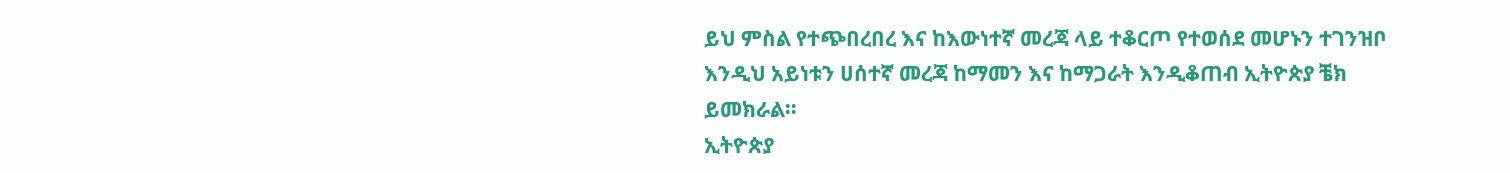ይህ ምስል የተጭበረበረ እና ከእውነተኛ መረጃ ላይ ተቆርጦ የተወሰደ መሆኑን ተገንዝቦ እንዲህ አይነቱን ሀሰተኛ መረጃ ከማመን እና ከማጋራት እንዲቆጠብ ኢትዮጵያ ቼክ ይመክራል።
ኢትዮጵያ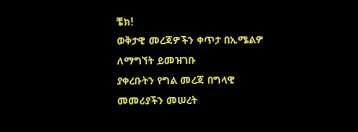ቼክ!
ወቅታዊ መረጃዎችን ቀጥታ በኢሜልዎ ለማግኘት ይመዝገቡ
ያቀረቡትን የግል መረጃ በግላዊ መመሪያችን መሠረት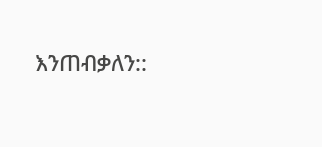እንጠብቃለን::